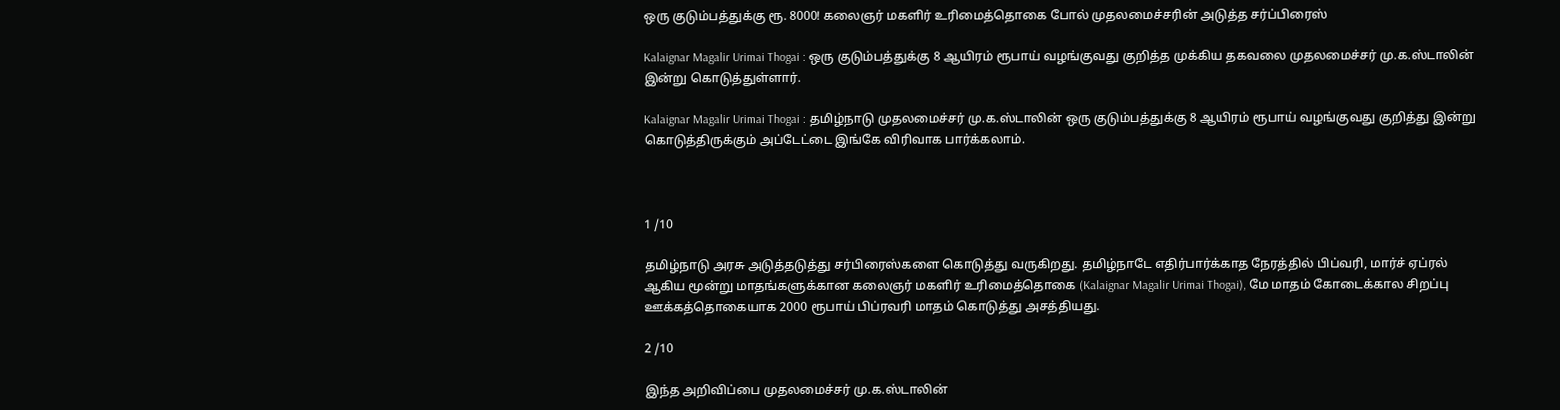ஒரு குடும்பத்துக்கு ரூ. 8000! கலைஞர் மகளிர் உரிமைத்தொகை போல் முதலமைச்சரின் அடுத்த சர்ப்பிரைஸ்

Kalaignar Magalir Urimai Thogai : ஒரு குடும்பத்துக்கு 8 ஆயிரம் ரூபாய் வழங்குவது குறித்த முக்கிய தகவலை முதலமைச்சர் மு.க.ஸ்டாலின் இன்று கொடுத்துள்ளார்.

Kalaignar Magalir Urimai Thogai : தமிழ்நாடு முதலமைச்சர் மு.க.ஸ்டாலின் ஒரு குடும்பத்துக்கு 8 ஆயிரம் ரூபாய் வழங்குவது குறித்து இன்று கொடுத்திருக்கும் அப்டேட்டை இங்கே விரிவாக பார்க்கலாம்.



1 /10

தமிழ்நாடு அரசு அடுத்தடுத்து சர்பிரைஸ்களை கொடுத்து வருகிறது. தமிழ்நாடே எதிர்பார்க்காத நேரத்தில் பிப்வரி, மார்ச் ஏப்ரல் ஆகிய மூன்று மாதங்களுக்கான கலைஞர் மகளிர் உரிமைத்தொகை (Kalaignar Magalir Urimai Thogai), மே மாதம் கோடைக்கால சிறப்பு ஊக்கத்தொகையாக 2000 ரூபாய் பிப்ரவரி மாதம் கொடுத்து அசத்தியது.

2 /10

இந்த அறிவிப்பை முதலமைச்சர் மு.க.ஸ்டாலின்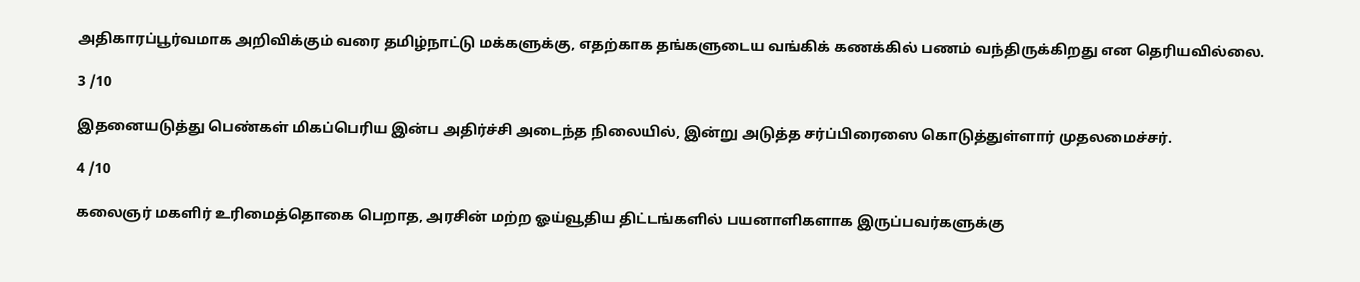அதிகாரப்பூர்வமாக அறிவிக்கும் வரை தமிழ்நாட்டு மக்களுக்கு, எதற்காக தங்களுடைய வங்கிக் கணக்கில் பணம் வந்திருக்கிறது என தெரியவில்லை.

3 /10

இதனையடுத்து பெண்கள் மிகப்பெரிய இன்ப அதிர்ச்சி அடைந்த நிலையில், இன்று அடுத்த சர்ப்பிரைஸை கொடுத்துள்ளார் முதலமைச்சர்.

4 /10

கலைஞர் மகளிர் உரிமைத்தொகை பெறாத, அரசின் மற்ற ஓய்வூதிய திட்டங்களில் பயனாளிகளாக இருப்பவர்களுக்கு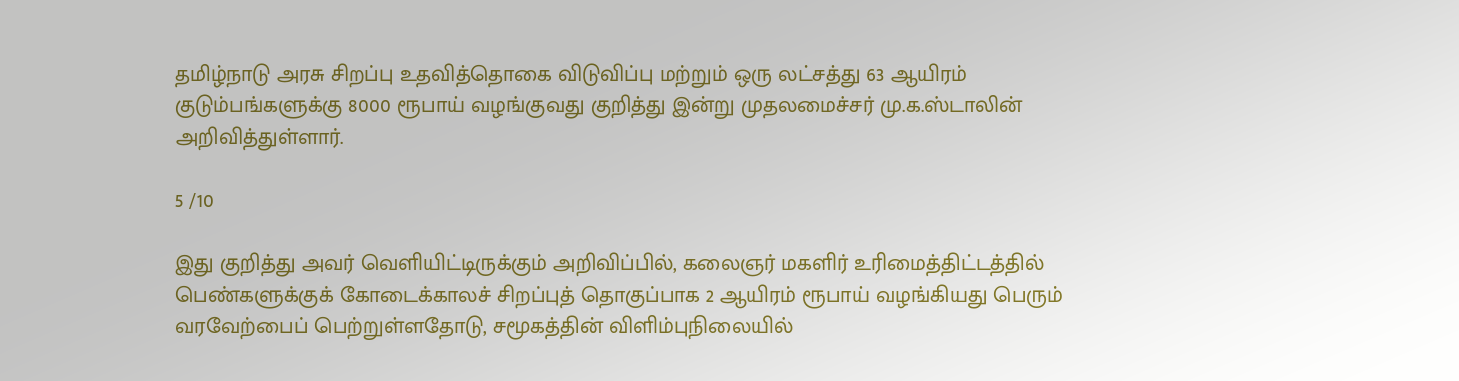தமிழ்நாடு அரசு சிறப்பு உதவித்தொகை விடுவிப்பு மற்றும் ஒரு லட்சத்து 63 ஆயிரம் குடும்பங்களுக்கு 8000 ரூபாய் வழங்குவது குறித்து இன்று முதலமைச்சர் மு.க.ஸ்டாலின் அறிவித்துள்ளார்.

5 /10

இது குறித்து அவர் வெளியிட்டிருக்கும் அறிவிப்பில், கலைஞர் மகளிர் உரிமைத்திட்டத்தில் பெண்களுக்குக் கோடைக்காலச் சிறப்புத் தொகுப்பாக 2 ஆயிரம் ரூபாய் வழங்கியது பெரும் வரவேற்பைப் பெற்றுள்ளதோடு, சமூகத்தின் விளிம்புநிலையில்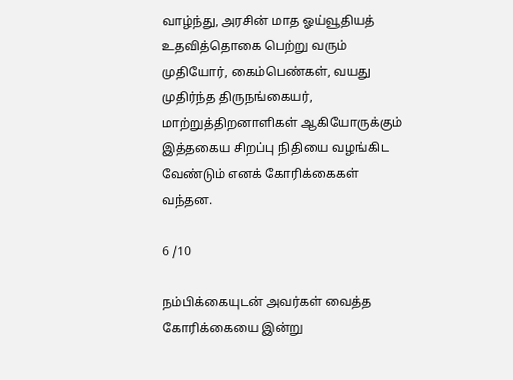வாழ்ந்து, அரசின் மாத ஓய்வூதியத் உதவித்தொகை பெற்று வரும் முதியோர், கைம்பெண்கள், வயது முதிர்ந்த திருநங்கையர், மாற்றுத்திறனாளிகள் ஆகியோருக்கும் இத்தகைய சிறப்பு நிதியை வழங்கிட வேண்டும் எனக் கோரிக்கைகள் வந்தன.

6 /10

நம்பிக்கையுடன் அவர்கள் வைத்த கோரிக்கையை இன்று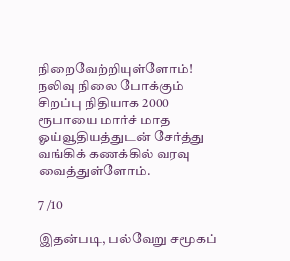நிறைவேற்றியுள்ளோம்! நலிவு நிலை போக்கும் சிறப்பு நிதியாக 2000 ரூபாயை மார்ச் மாத ஓய்வூதியத்துடன் சேர்த்து வங்கிக் கணக்கில் வரவு வைத்துள்ளோம்.

7 /10

இதன்படி, பல்வேறு சமூகப்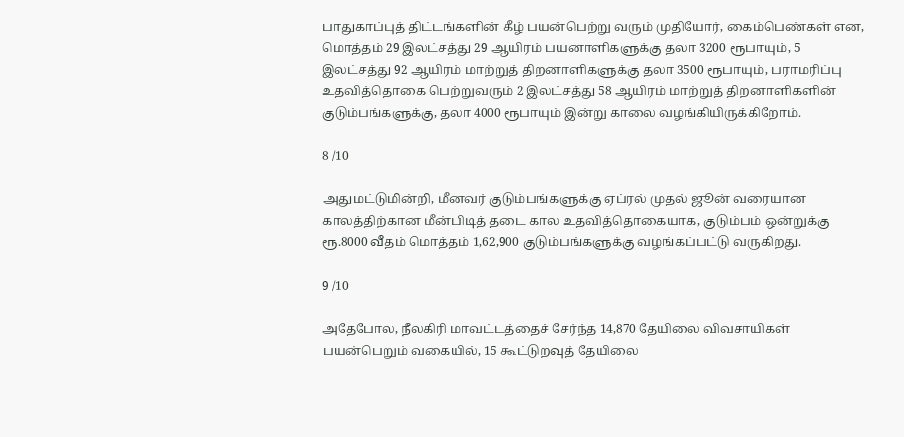பாதுகாப்புத் திட்டங்களின் கீழ் பயன்பெற்று வரும் முதியோர், கைம்பெண்கள் என, மொத்தம் 29 இலட்சத்து 29 ஆயிரம் பயனாளிகளுக்கு தலா 3200 ரூபாயும், 5 இலட்சத்து 92 ஆயிரம் மாற்றுத் திறனாளிகளுக்கு தலா 3500 ரூபாயும், பராமரிப்பு உதவித்தொகை பெற்றுவரும் 2 இலட்சத்து 58 ஆயிரம் மாற்றுத் திறனாளிகளின் குடும்பங்களுக்கு, தலா 4000 ரூபாயும் இன்று காலை வழங்கியிருக்கிறோம்.

8 /10

அதுமட்டுமின்றி, மீனவர் குடும்பங்களுக்கு ஏப்ரல் முதல் ஜூன் வரையான காலத்திற்கான மீன்பிடித் தடை கால உதவித்தொகையாக, குடும்பம் ஒன்றுக்கு ரூ.8000 வீதம் மொத்தம் 1,62,900 குடும்பங்களுக்கு வழங்கப்பட்டு வருகிறது.

9 /10

அதேபோல, நீலகிரி மாவட்டத்தைச் சேர்ந்த 14,870 தேயிலை விவசாயிகள் பயன்பெறும் வகையில், 15 கூட்டுறவுத் தேயிலை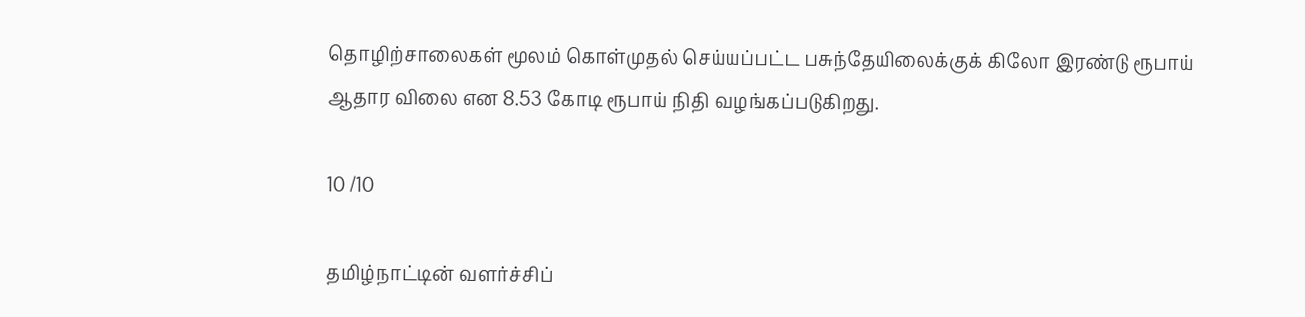தொழிற்சாலைகள் மூலம் கொள்முதல் செய்யப்பட்ட பசுந்தேயிலைக்குக் கிலோ இரண்டு ரூபாய் ஆதார விலை என 8.53 கோடி ரூபாய் நிதி வழங்கப்படுகிறது.

10 /10

தமிழ்நாட்டின் வளர்ச்சிப்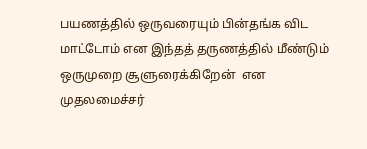பயணத்தில் ஒருவரையும் பின்தங்க விட மாட்டோம் என இந்தத் தருணத்தில் மீண்டும் ஒருமுறை சூளுரைக்கிறேன்  என முதலமைச்சர்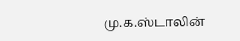மு.க.ஸ்டாலின்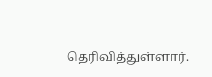தெரிவித்துள்ளார்.